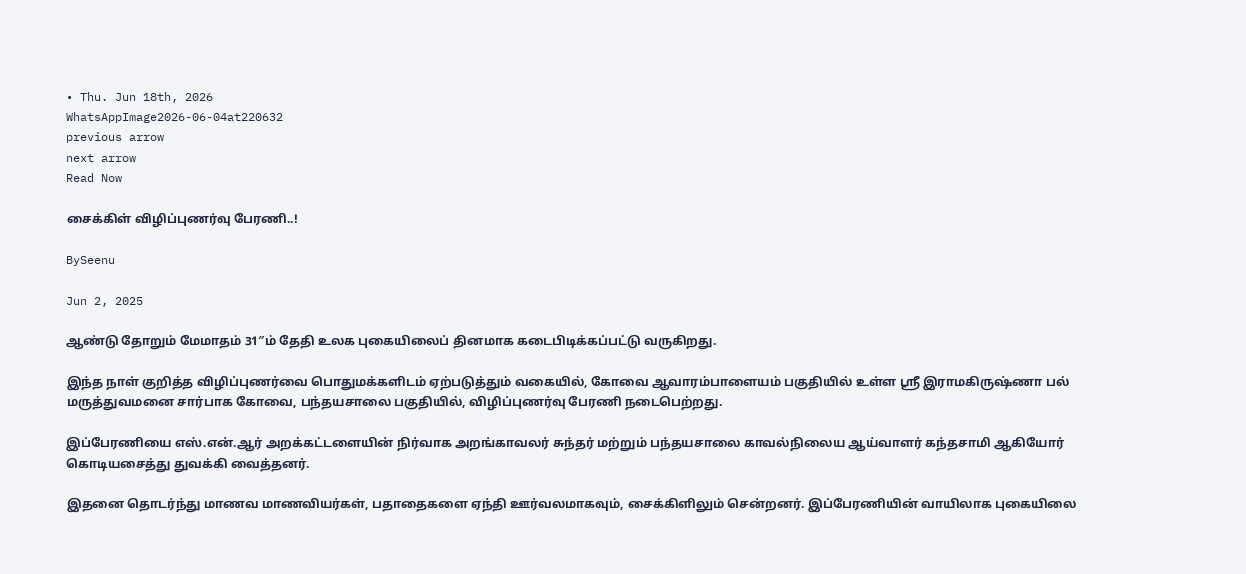• Thu. Jun 18th, 2026
WhatsAppImage2026-06-04at220632
previous arrow
next arrow
Read Now

சைக்கிள் விழிப்புணர்வு பேரணி..!

BySeenu

Jun 2, 2025

ஆண்டு தோறும் மேமாதம் 31″ம் தேதி உலக புகையிலைப் தினமாக கடைபிடிக்கப்பட்டு வருகிறது.

இந்த நாள் குறித்த விழிப்புணர்வை பொதுமக்களிடம் ஏற்படுத்தும் வகையில், கோவை ஆவாரம்பாளையம் பகுதியில் உள்ள ஸ்ரீ இராமகிருஷ்ணா பல் மருத்துவமனை சார்பாக கோவை, பந்தயசாலை பகுதியில், விழிப்புணர்வு பேரணி நடைபெற்றது.

இப்பேரணியை எஸ்.என்.ஆர் அறக்கட்டளையின் நிர்வாக அறங்காவலர் சுந்தர் மற்றும் பந்தயசாலை காவல்நிலைய ஆய்வாளர் கந்தசாமி ஆகியோர் கொடியசைத்து துவக்கி வைத்தனர்.

இதனை தொடர்ந்து மாணவ மாணவியர்கள், பதாதைகளை ஏந்தி ஊர்வலமாகவும், சைக்கிளிலும் சென்றனர். இப்பேரணியின் வாயிலாக புகையிலை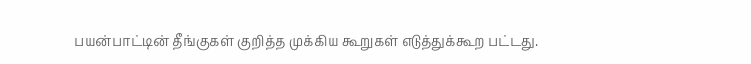பயன்பாட்டின் தீங்குகள் குறித்த முக்கிய கூறுகள் எடுத்துக்கூற பட்டது.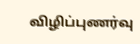விழிப்புணர்வு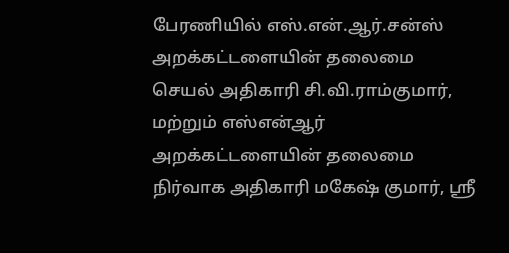பேரணியில் எஸ்.என்.ஆர்.சன்ஸ் அறக்கட்டளையின் தலைமை செயல் அதிகாரி சி.வி.ராம்குமார், மற்றும் எஸ்என்ஆர் அறக்கட்டளையின் தலைமை நிர்வாக அதிகாரி மகேஷ் குமார், ஸ்ரீ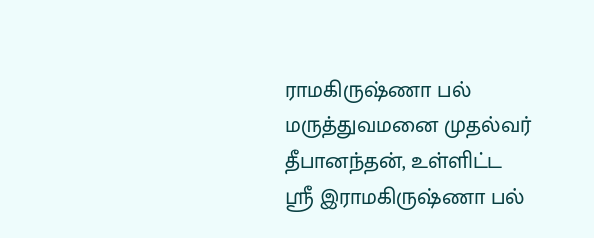ராமகிருஷ்ணா பல் மருத்துவமனை முதல்வர் தீபானந்தன், உள்ளிட்ட ஸ்ரீ இராமகிருஷ்ணா பல்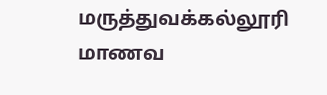மருத்துவக்கல்லூரி மாணவ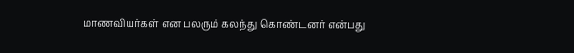மாணவியர்கள் என பலரும் கலந்து கொண்டனர் என்பது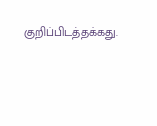குறிப்பிடத்தக்கது.